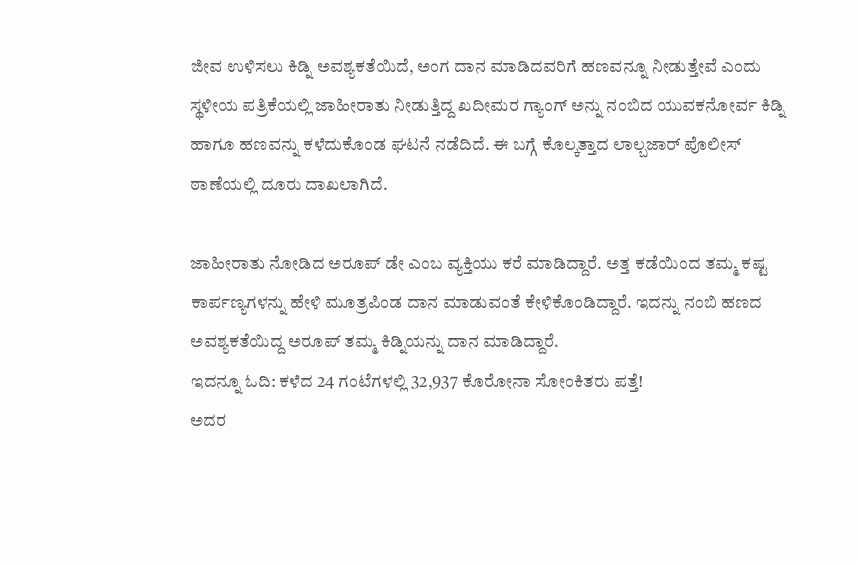ಜೀವ ಉಳಿಸಲು ಕಿಡ್ನಿ ಅವಶ್ಯಕತೆಯಿದೆ, ಅಂಗ ದಾನ ಮಾಡಿದವರಿಗೆ ಹಣವನ್ನೂ ನೀಡುತ್ತೇವೆ ಎಂದು ಸ್ಥಳೀಯ ಪತ್ರಿಕೆಯಲ್ಲಿ ಜಾಹೀರಾತು ನೀಡುತ್ತಿದ್ದ ಖದೀಮರ ಗ್ಯಾಂಗ್ ಅನ್ನು ನಂಬಿದ ಯುವಕನೋರ್ವ ಕಿಡ್ನಿ ಹಾಗೂ ಹಣವನ್ನು ಕಳೆದುಕೊಂಡ ಘಟನೆ ನಡೆದಿದೆ. ಈ ಬಗ್ಗೆ ಕೊಲ್ಕತ್ತಾದ ಲಾಲ್ಬಜಾರ್ ಪೊಲೀಸ್ ಠಾಣೆಯಲ್ಲಿ ದೂರು ದಾಖಲಾಗಿದೆ.

ಜಾಹೀರಾತು ನೋಡಿದ ಅರೂಪ್ ಡೇ ಎಂಬ ವ್ಯಕ್ತಿಯು ಕರೆ ಮಾಡಿದ್ದಾರೆ. ಅತ್ತ ಕಡೆಯಿಂದ ತಮ್ಮ ಕಷ್ಟ ಕಾರ್ಪಣ್ಯಗಳನ್ನು ಹೇಳಿ ಮೂತ್ರಪಿಂಡ ದಾನ ಮಾಡುವಂತೆ ಕೇಳಿಕೊಂಡಿದ್ದಾರೆ. ಇದನ್ನು ನಂಬಿ ಹಣದ ಅವಶ್ಯಕತೆಯಿದ್ದ ಅರೂಪ್ ತಮ್ಮ ಕಿಡ್ನಿಯನ್ನು ದಾನ ಮಾಡಿದ್ದಾರೆ.
ಇದನ್ನೂ ಓದಿ: ಕಳೆದ 24 ಗಂಟೆಗಳಲ್ಲಿ 32,937 ಕೊರೋನಾ ಸೋಂಕಿತರು ಪತ್ತೆ!
ಅದರ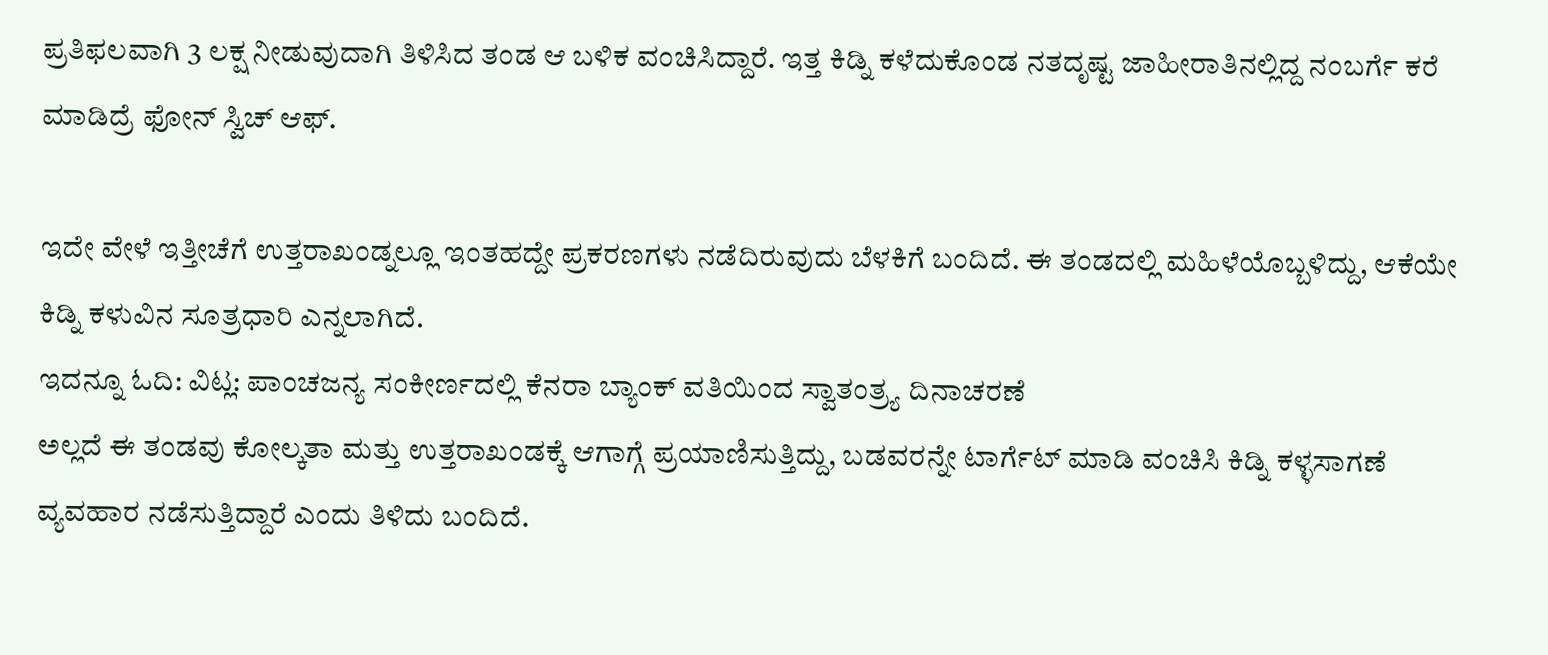ಪ್ರತಿಫಲವಾಗಿ 3 ಲಕ್ಷ ನೀಡುವುದಾಗಿ ತಿಳಿಸಿದ ತಂಡ ಆ ಬಳಿಕ ವಂಚಿಸಿದ್ದಾರೆ. ಇತ್ತ ಕಿಡ್ನಿ ಕಳೆದುಕೊಂಡ ನತದೃಷ್ಟ ಜಾಹೀರಾತಿನಲ್ಲಿದ್ದ ನಂಬರ್ಗೆ ಕರೆ ಮಾಡಿದ್ರೆ ಫೋನ್ ಸ್ವಿಚ್ ಆಫ್.

ಇದೇ ವೇಳೆ ಇತ್ತೀಚೆಗೆ ಉತ್ತರಾಖಂಡ್ನಲ್ಲೂ ಇಂತಹದ್ದೇ ಪ್ರಕರಣಗಳು ನಡೆದಿರುವುದು ಬೆಳಕಿಗೆ ಬಂದಿದೆ. ಈ ತಂಡದಲ್ಲಿ ಮಹಿಳೆಯೊಬ್ಬಳಿದ್ದು, ಆಕೆಯೇ ಕಿಡ್ನಿ ಕಳುವಿನ ಸೂತ್ರಧಾರಿ ಎನ್ನಲಾಗಿದೆ.
ಇದನ್ನೂ ಓದಿ: ವಿಟ್ಲ: ಪಾಂಚಜನ್ಯ ಸಂಕೀರ್ಣದಲ್ಲಿ ಕೆನರಾ ಬ್ಯಾಂಕ್ ವತಿಯಿಂದ ಸ್ವಾತಂತ್ರ್ಯ ದಿನಾಚರಣೆ
ಅಲ್ಲದೆ ಈ ತಂಡವು ಕೋಲ್ಕತಾ ಮತ್ತು ಉತ್ತರಾಖಂಡಕ್ಕೆ ಆಗಾಗ್ಗೆ ಪ್ರಯಾಣಿಸುತ್ತಿದ್ದು, ಬಡವರನ್ನೇ ಟಾರ್ಗೆಟ್ ಮಾಡಿ ವಂಚಿಸಿ ಕಿಡ್ನಿ ಕಳ್ಳಸಾಗಣೆ ವ್ಯವಹಾರ ನಡೆಸುತ್ತಿದ್ದಾರೆ ಎಂದು ತಿಳಿದು ಬಂದಿದೆ.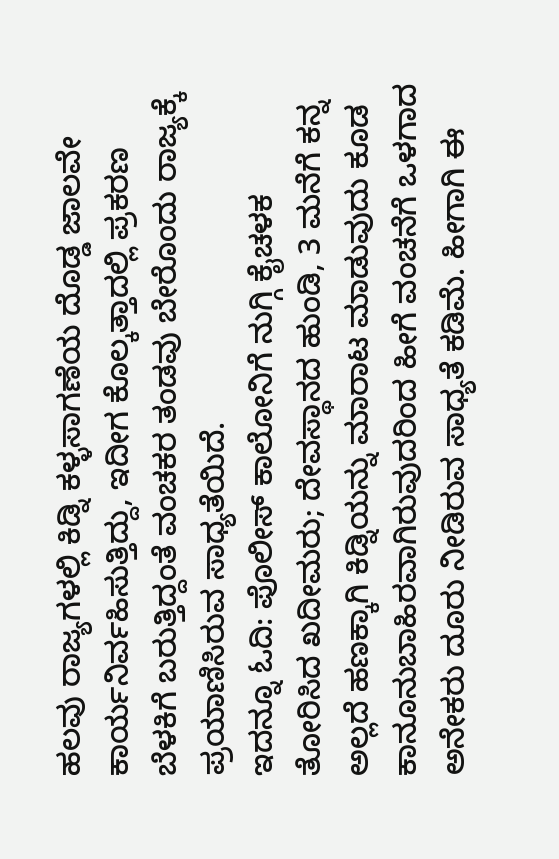ಹಲವು ರಾಜ್ಯಗಳಲ್ಲಿ ಕಿಡ್ನಿ ಕಳ್ಳಸಾಗಣೆಯ ದೊಡ್ಡ ಜಾಲವೇ ಕಾರ್ಯನಿರ್ವಹಿಸುತ್ತಿದ್ದು, ಇದೀಗ ಕೊಲ್ಕತ್ತಾದಲ್ಲಿ ಪ್ರಕರಣ ಬೆಳಕಿಗೆ ಬರುತ್ತಿದ್ದಂತೆ ವಂಚಕರ ತಂಡವು ಬೇರೊಂದು ರಾಜ್ಯಕ್ಕೆ ಪ್ರಯಾಣಿಸಿರುವ ಸಾಧ್ಯತೆಯಿದೆ.
ಇದನ್ನೂ ಓದಿ: ಪೊಲೀಸ್ ಕಾಲೋನಿಗೆ ನುಗ್ಗಿ ಕೈಚಳಕ ತೋರಿಸಿದ ಖದೀಮರು; ದೇವಸ್ಥಾನದ ಹುಂಡಿ, 3 ಮನೆಗೆ ಕನ್ನ
ಅಲ್ಲದೆ ಹಣಕ್ಕಾಗಿ ಕಿಡ್ನಿಯನ್ನು ಮಾರಾಟ ಮಾಡುವುದು ಕೂಡ ಕಾನೂನುಬಾಹಿರವಾಗಿರುವುದರಿಂದ ಹೀಗೆ ವಂಚನೆಗೆ ಒಳಗಾದ ಅನೇಕರು ದೂರು ನೀಡಿರುವ ಸಾಧ್ಯತೆ ಕಡಿಮೆ. ಹೀಗಾಗಿ ಈ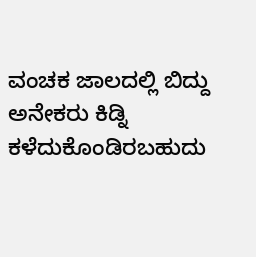ವಂಚಕ ಜಾಲದಲ್ಲಿ ಬಿದ್ದು ಅನೇಕರು ಕಿಡ್ನಿ ಕಳೆದುಕೊಂಡಿರಬಹುದು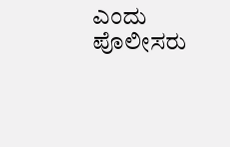ಎಂದು ಪೊಲೀಸರು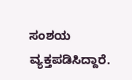ಸಂಶಯ ವ್ಯಕ್ತಪಡಿಸಿದ್ದಾರೆ.